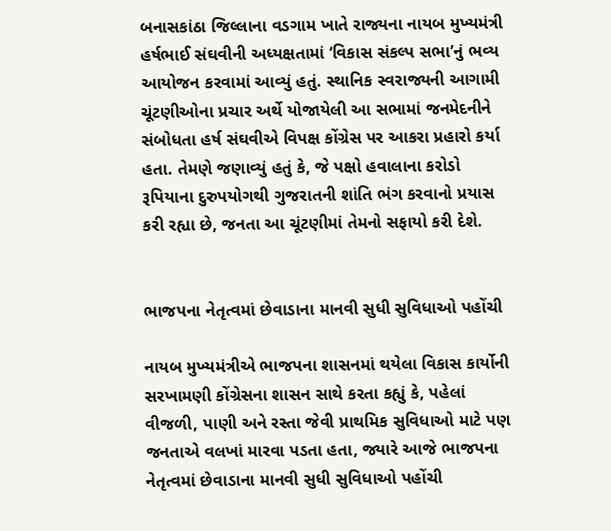બનાસકાંઠા જિલ્લાના વડગામ ખાતે રાજ્યના નાયબ મુખ્યમંત્રી હર્ષભાઈ સંઘવીની અધ્યક્ષતામાં ‘વિકાસ સંકલ્પ સભા’નું ભવ્ય આયોજન કરવામાં આવ્યું હતું. સ્થાનિક સ્વરાજ્યની આગામી ચૂંટણીઓના પ્રચાર અર્થે યોજાયેલી આ સભામાં જનમેદનીને સંબોધતા હર્ષ સંઘવીએ વિપક્ષ કોંગ્રેસ પર આકરા પ્રહારો કર્યા હતા. તેમણે જણાવ્યું હતું કે, જે પક્ષો હવાલાના કરોડો રૂપિયાના દુરુપયોગથી ગુજરાતની શાંતિ ભંગ કરવાનો પ્રયાસ કરી રહ્યા છે, જનતા આ ચૂંટણીમાં તેમનો સફાયો કરી દેશે.


ભાજપના નેતૃત્વમાં છેવાડાના માનવી સુધી સુવિધાઓ પહોંચી

નાયબ મુખ્યમંત્રીએ ભાજપના શાસનમાં થયેલા વિકાસ કાર્યોની સરખામણી કોંગ્રેસના શાસન સાથે કરતા કહ્યું કે, પહેલાં વીજળી, પાણી અને રસ્તા જેવી પ્રાથમિક સુવિધાઓ માટે પણ જનતાએ વલખાં મારવા પડતા હતા, જ્યારે આજે ભાજપના નેતૃત્વમાં છેવાડાના માનવી સુધી સુવિધાઓ પહોંચી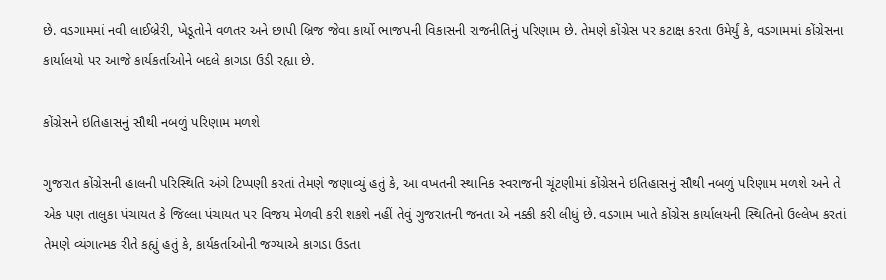છે. વડગામમાં નવી લાઈબ્રેરી, ખેડૂતોને વળતર અને છાપી બ્રિજ જેવા કાર્યો ભાજપની વિકાસની રાજનીતિનું પરિણામ છે. તેમણે કોંગ્રેસ પર કટાક્ષ કરતા ઉમેર્યું કે, વડગામમાં કોંગ્રેસના કાર્યાલયો પર આજે કાર્યકર્તાઓને બદલે કાગડા ઉડી રહ્યા છે.

કોંગ્રેસને ઇતિહાસનું સૌથી નબળું પરિણામ મળશે

ગુજરાત કોંગ્રેસની હાલની પરિસ્થિતિ અંગે ટિપ્પણી કરતાં તેમણે જણાવ્યું હતું કે, આ વખતની સ્થાનિક સ્વરાજની ચૂંટણીમાં કોંગ્રેસને ઇતિહાસનું સૌથી નબળું પરિણામ મળશે અને તે એક પણ તાલુકા પંચાયત કે જિલ્લા પંચાયત પર વિજય મેળવી કરી શકશે નહીં તેવું ગુજરાતની જનતા એ નક્કી કરી લીધું છે. વડગામ ખાતે કોંગ્રેસ કાર્યાલયની સ્થિતિનો ઉલ્લેખ કરતાં તેમણે વ્યંગાત્મક રીતે કહ્યું હતું કે, કાર્યકર્તાઓની જગ્યાએ કાગડા ઉડતા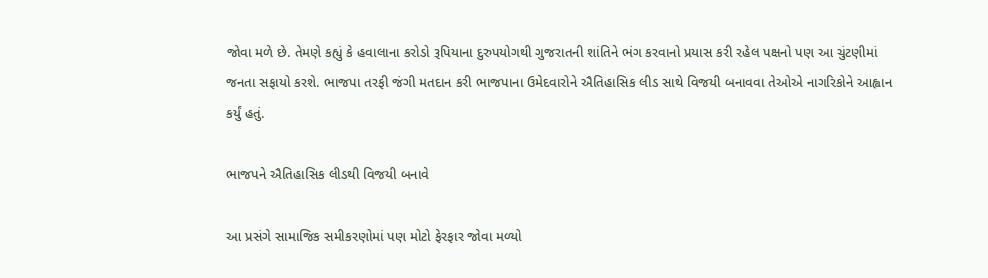જોવા મળે છે. તેમણે કહ્યું કે હવાલાના કરોડો રૂપિયાના દુરુપયોગથી ગુજરાતની શાંતિને ભંગ કરવાનો પ્રયાસ કરી રહેલ પક્ષનો પણ આ ચુંટણીમાં જનતા સફાયો કરશે. ભાજપા તરફી જંગી મતદાન કરી ભાજપાના ઉમેદવારોને ઐતિહાસિક લીડ સાથે વિજયી બનાવવા તેઓએ નાગરિકોને આહ્વાન કર્યું હતું.

ભાજપને ઐતિહાસિક લીડથી વિજયી બનાવે

આ પ્રસંગે સામાજિક સમીકરણોમાં પણ મોટો ફેરફાર જોવા મળ્યો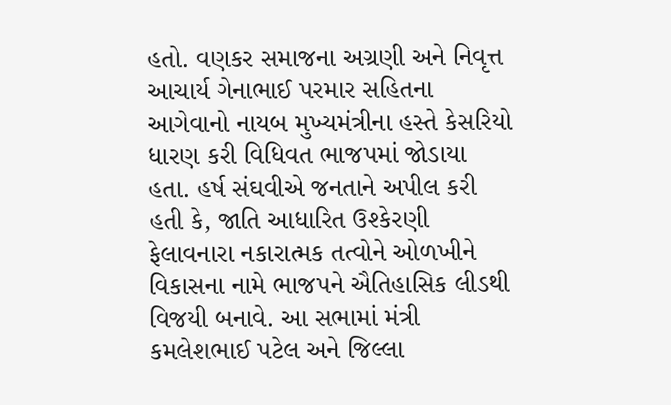હતો. વણકર સમાજના અગ્રણી અને નિવૃત્ત આચાર્ય ગેનાભાઈ પરમાર સહિતના આગેવાનો નાયબ મુખ્યમંત્રીના હસ્તે કેસરિયો ધારણ કરી વિધિવત ભાજપમાં જોડાયા હતા. હર્ષ સંઘવીએ જનતાને અપીલ કરી હતી કે, જાતિ આધારિત ઉશ્કેરણી ફેલાવનારા નકારાત્મક તત્વોને ઓળખીને વિકાસના નામે ભાજપને ઐતિહાસિક લીડથી વિજયી બનાવે. આ સભામાં મંત્રી કમલેશભાઈ પટેલ અને જિલ્લા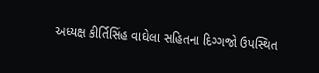અધ્યક્ષ કીર્તિસિંહ વાઘેલા સહિતના દિગ્ગજો ઉપસ્થિત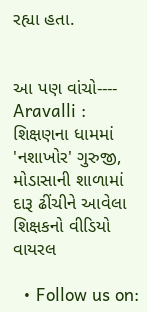રહ્યા હતા.


આ પણ વાંચો----    Aravalli : શિક્ષણના ધામમાં 'નશાખોર' ગુરુજી, મોડાસાની શાળામાં દારૂ ઢીંચીને આવેલા શિક્ષકનો વીડિયો વાયરલ

  • Follow us on: